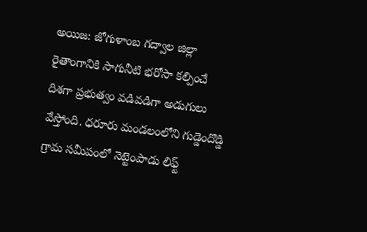అయిజ: జోగుళాంబ గద్వాల జిల్లా రైతాంగానికి సాగునీటి భరోసా కల్పించే దిశగా ప్రభుత్వం వడివడిగా అడుగులు వేస్తోంది. ధరూరు మండలంలోని గుడ్డెందొడ్డి గ్రామ సమీపంలో నెట్టెంపాడు లిఫ్ట్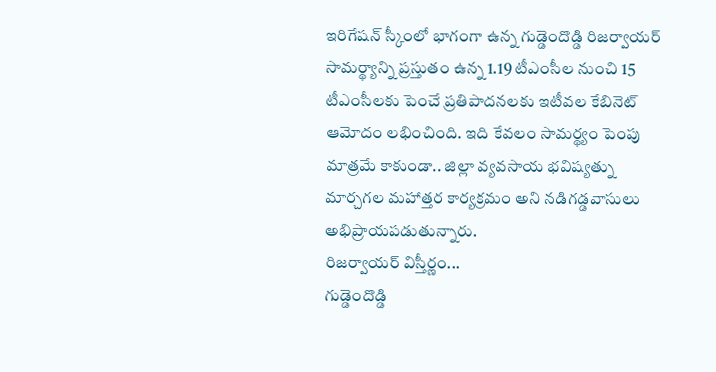ఇరిగేషన్ స్కీంలో భాగంగా ఉన్న గుడ్డెందొడ్డి రిజర్వాయర్ సామర్థ్యాన్ని ప్రస్తుతం ఉన్న 1.19 టీఎంసీల నుంచి 15 టీఎంసీలకు పెంచే ప్రతిపాదనలకు ఇటీవల కేబినెట్ ఆమోదం లభించింది. ఇది కేవలం సామర్థ్యం పెంపు మాత్రమే కాకుండా.. జిల్లా వ్యవసాయ భవిష్యత్ను మార్చగల మహాత్తర కార్యక్రమం అని నడిగడ్డవాసులు అభిప్రాయపడుతున్నారు.
రిజర్వాయర్ విస్తీర్ణం...
గుడ్డెందొడ్డి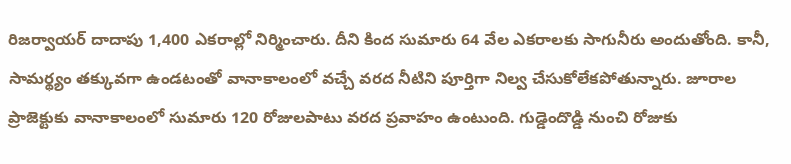రిజర్వాయర్ దాదాపు 1,400 ఎకరాల్లో నిర్మించారు. దీని కింద సుమారు 64 వేల ఎకరాలకు సాగునీరు అందుతోంది. కానీ, సామర్థ్యం తక్కువగా ఉండటంతో వానాకాలంలో వచ్చే వరద నీటిని పూర్తిగా నిల్వ చేసుకోలేకపోతున్నారు. జూరాల ప్రాజెక్టుకు వానాకాలంలో సుమారు 120 రోజులపాటు వరద ప్రవాహం ఉంటుంది. గుడ్డెందొడ్డి నుంచి రోజుకు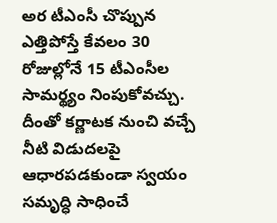అర టీఎంసీ చొప్పున ఎత్తిపోస్తే కేవలం 30 రోజుల్లోనే 15 టీఎంసీల సామర్థ్యం నింపుకోవచ్చు. దీంతో కర్ణాటక నుంచి వచ్చే నీటి విడుదలపై ఆధారపడకుండా స్వయం సమృద్ధి సాధించే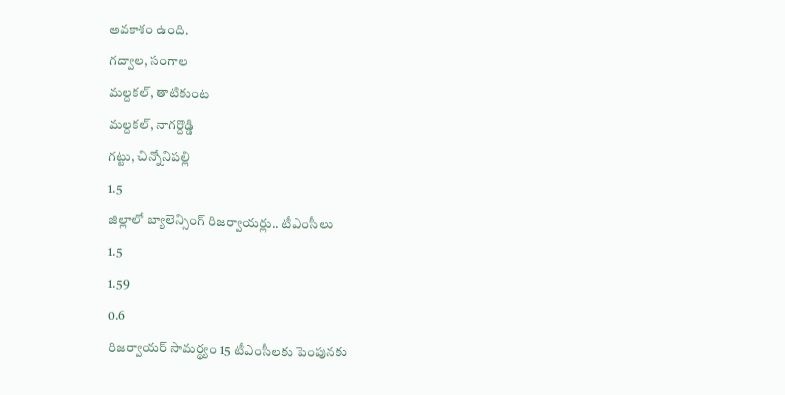అవకాశం ఉంది.
గద్వాల, సంగాల
మల్దకల్, తాటికుంట
మల్దకల్, నాగర్దొడ్డి
గట్టు, చిన్నోనిపల్లి
1.5
జిల్లాలో బ్యాలెన్సింగ్ రిజర్వాయర్లు.. టీఎంసీలు
1.5
1.59
0.6
రిజర్వాయర్ సామర్థ్యం 15 టీఎంసీలకు పెంపునకు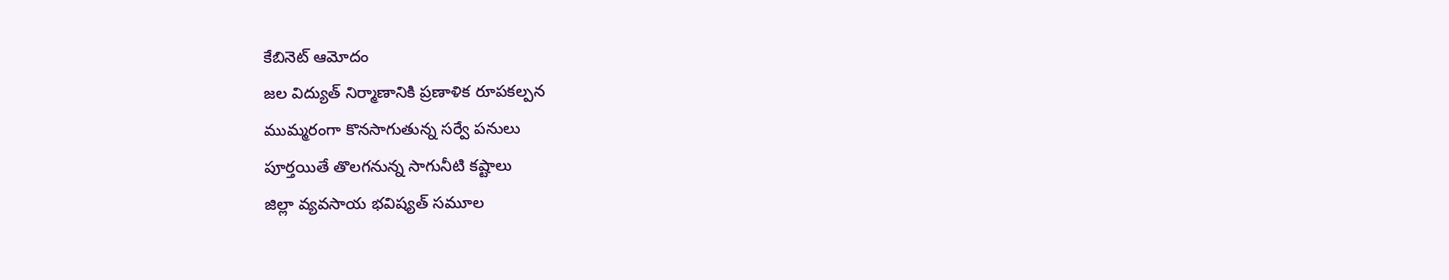కేబినెట్ ఆమోదం
జల విద్యుత్ నిర్మాణానికి ప్రణాళిక రూపకల్పన
ముమ్మరంగా కొనసాగుతున్న సర్వే పనులు
పూర్తయితే తొలగనున్న సాగునీటి కష్టాలు
జిల్లా వ్యవసాయ భవిష్యత్ సమూల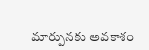మార్పునకు అవకాశం